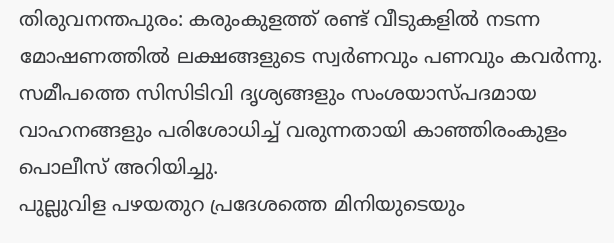തിരുവനന്തപുരം: കരുംകുളത്ത് രണ്ട് വീടുകളിൽ നടന്ന മോഷണത്തിൽ ലക്ഷങ്ങളുടെ സ്വർണവും പണവും കവർന്നു. സമീപത്തെ സിസിടിവി ദൃശ്യങ്ങളും സംശയാസ്പദമായ വാഹനങ്ങളും പരിശോധിച്ച് വരുന്നതായി കാഞ്ഞിരംകുളം പൊലീസ് അറിയിച്ചു.
പുല്ലുവിള പഴയതുറ പ്രദേശത്തെ മിനിയുടെയും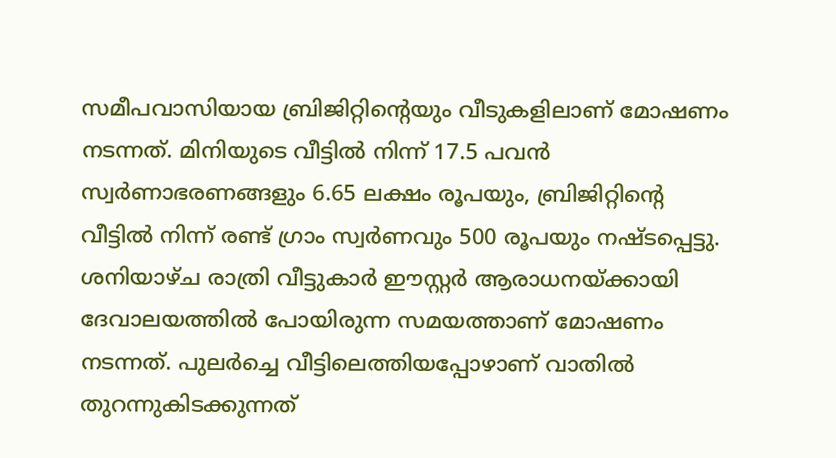സമീപവാസിയായ ബ്രിജിറ്റിന്റെയും വീടുകളിലാണ് മോഷണം നടന്നത്. മിനിയുടെ വീട്ടിൽ നിന്ന് 17.5 പവൻ സ്വർണാഭരണങ്ങളും 6.65 ലക്ഷം രൂപയും, ബ്രിജിറ്റിന്റെ വീട്ടിൽ നിന്ന് രണ്ട് ഗ്രാം സ്വർണവും 500 രൂപയും നഷ്ടപ്പെട്ടു.
ശനിയാഴ്ച രാത്രി വീട്ടുകാർ ഈസ്റ്റർ ആരാധനയ്ക്കായി ദേവാലയത്തിൽ പോയിരുന്ന സമയത്താണ് മോഷണം നടന്നത്. പുലർച്ചെ വീട്ടിലെത്തിയപ്പോഴാണ് വാതിൽ തുറന്നുകിടക്കുന്നത്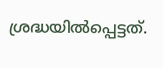ശ്രദ്ധയിൽപ്പെട്ടത്.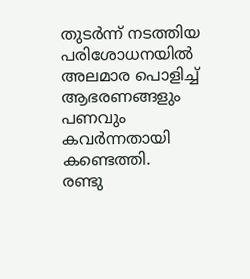തുടർന്ന് നടത്തിയ പരിശോധനയിൽ അലമാര പൊളിച്ച് ആഭരണങ്ങളും പണവും കവർന്നതായി കണ്ടെത്തി.
രണ്ടു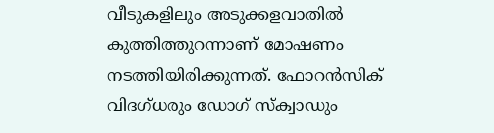വീടുകളിലും അടുക്കളവാതിൽ കുത്തിത്തുറന്നാണ് മോഷണം നടത്തിയിരിക്കുന്നത്. ഫോറൻസിക് വിദഗ്ധരും ഡോഗ് സ്ക്വാഡും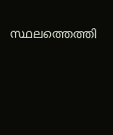സ്ഥലത്തെത്തി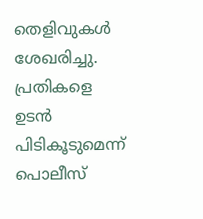തെളിവുകൾ ശേഖരിച്ചു. പ്രതികളെ ഉടൻ പിടികൂടുമെന്ന് പൊലീസ്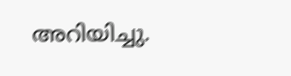അറിയിച്ചു.